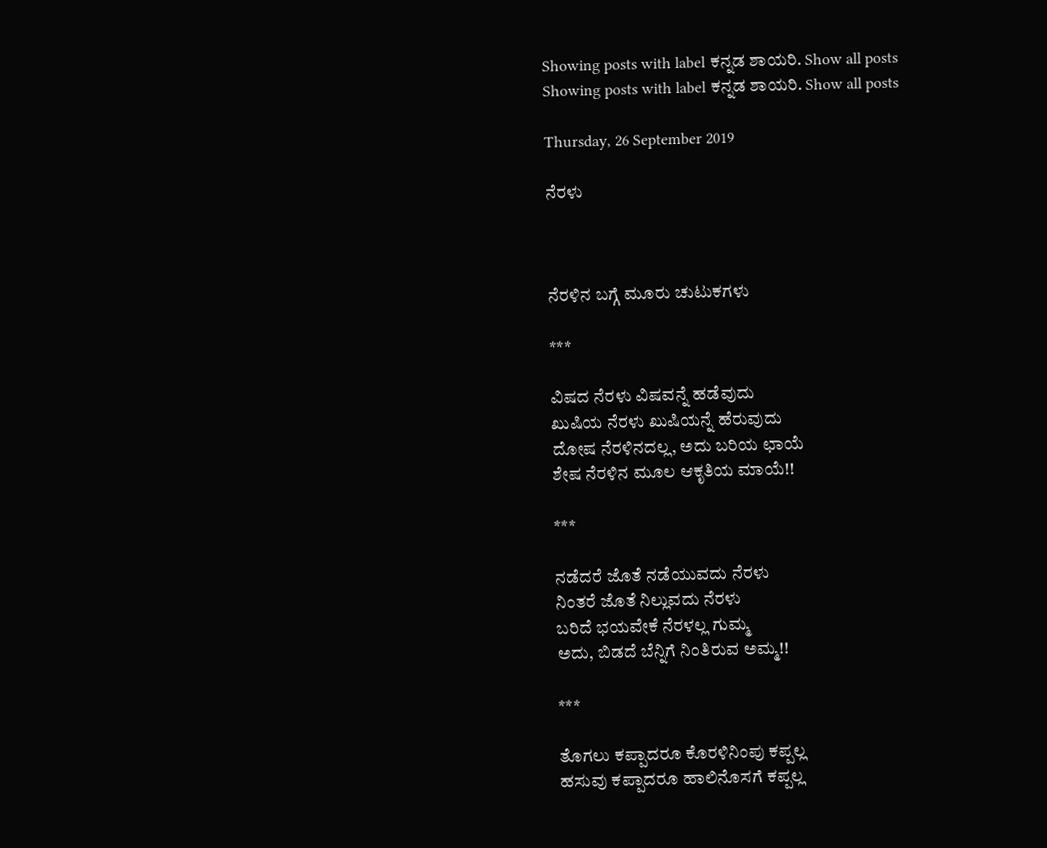Showing posts with label ಕನ್ನಡ ಶಾಯರಿ. Show all posts
Showing posts with label ಕನ್ನಡ ಶಾಯರಿ. Show all posts

Thursday, 26 September 2019

ನೆರಳು



ನೆರಳಿನ ಬಗ್ಗೆ ಮೂರು ಚುಟುಕಗಳು

***

ವಿಷದ ನೆರಳು ವಿಷವನ್ನೆ ಹಡೆವುದು
ಖುಷಿಯ ನೆರಳು ಖುಷಿಯನ್ನೆ ಹೆರುವುದು
ದೋಷ ನೆರಳಿನದಲ್ಲ, ಅದು ಬರಿಯ ಛಾಯೆ
ಶೇಷ ನೆರಳಿನ ಮೂಲ ಆಕೃತಿಯ ಮಾಯೆ!!

***

ನಡೆದರೆ ಜೊತೆ ನಡೆಯುವದು ನೆರಳು
ನಿಂತರೆ ಜೊತೆ ನಿಲ್ಲುವದು ನೆರಳು
ಬರಿದೆ ಭಯವೇಕೆ ನೆರಳಲ್ಲ ಗುಮ್ಮ
ಅದು, ಬಿಡದೆ ಬೆನ್ನಿಗೆ ನಿಂತಿರುವ ಅಮ್ಮ!!

***

ತೊಗಲು ಕಪ್ಪಾದರೂ ಕೊರಳಿನಿಂಪು ಕಪ್ಪಲ್ಲ
ಹಸುವು ಕಪ್ಪಾದರೂ ಹಾಲಿನೊಸಗೆ ಕಪ್ಪಲ್ಲ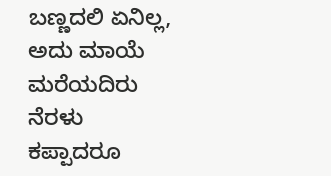ಬಣ್ಣದಲಿ ಏನಿಲ್ಲ, ಅದು ಮಾಯೆ ಮರೆಯದಿರು
ನೆರಳು ಕಪ್ಪಾದರೂ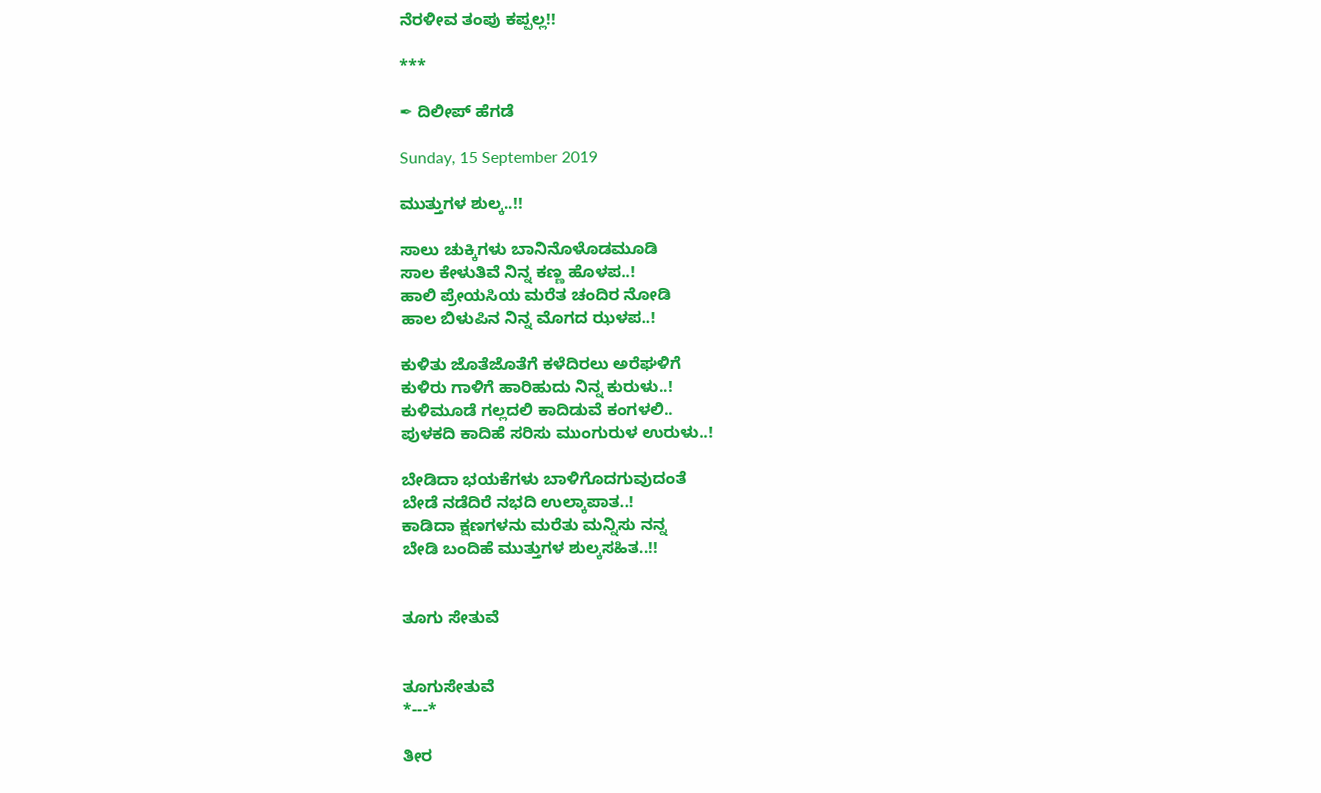ನೆರಳೀವ ತಂಪು ಕಪ್ಪಲ್ಲ!!

***

✒ ದಿಲೀಪ್ ಹೆಗಡೆ

Sunday, 15 September 2019

ಮುತ್ತುಗಳ ಶುಲ್ಕ..!!

ಸಾಲು ಚುಕ್ಕಿಗಳು ಬಾನಿನೊಳೊಡಮೂಡಿ
ಸಾಲ ಕೇಳುತಿವೆ ನಿನ್ನ ಕಣ್ಣ ಹೊಳಪ..!
ಹಾಲಿ ಪ್ರೇಯಸಿಯ ಮರೆತ ಚಂದಿರ ನೋಡಿ
ಹಾಲ ಬಿಳುಪಿನ ನಿನ್ನ ಮೊಗದ ಝಳಪ..!

ಕುಳಿತು ಜೊತೆಜೊತೆಗೆ ಕಳೆದಿರಲು ಅರೆಘಳಿಗೆ
ಕುಳಿರು ಗಾಳಿಗೆ ಹಾರಿಹುದು ನಿನ್ನ ಕುರುಳು..!
ಕುಳಿಮೂಡೆ ಗಲ್ಲದಲಿ ಕಾದಿಡುವೆ ಕಂಗಳಲಿ..
ಪುಳಕದಿ ಕಾದಿಹೆ ಸರಿಸು ಮುಂಗುರುಳ ಉರುಳು..!

ಬೇಡಿದಾ ಭಯಕೆಗಳು ಬಾಳಿಗೊದಗುವುದಂತೆ
ಬೇಡೆ ನಡೆದಿರೆ ನಭದಿ ಉಲ್ಕಾಪಾತ..!
ಕಾಡಿದಾ ಕ್ಷಣಗಳನು ಮರೆತು ಮನ್ನಿಸು ನನ್ನ
ಬೇಡಿ ಬಂದಿಹೆ ಮುತ್ತುಗಳ ಶುಲ್ಕಸಹಿತ..!!


ತೂಗು ಸೇತುವೆ


ತೂಗುಸೇತುವೆ
*---*

ತೀರ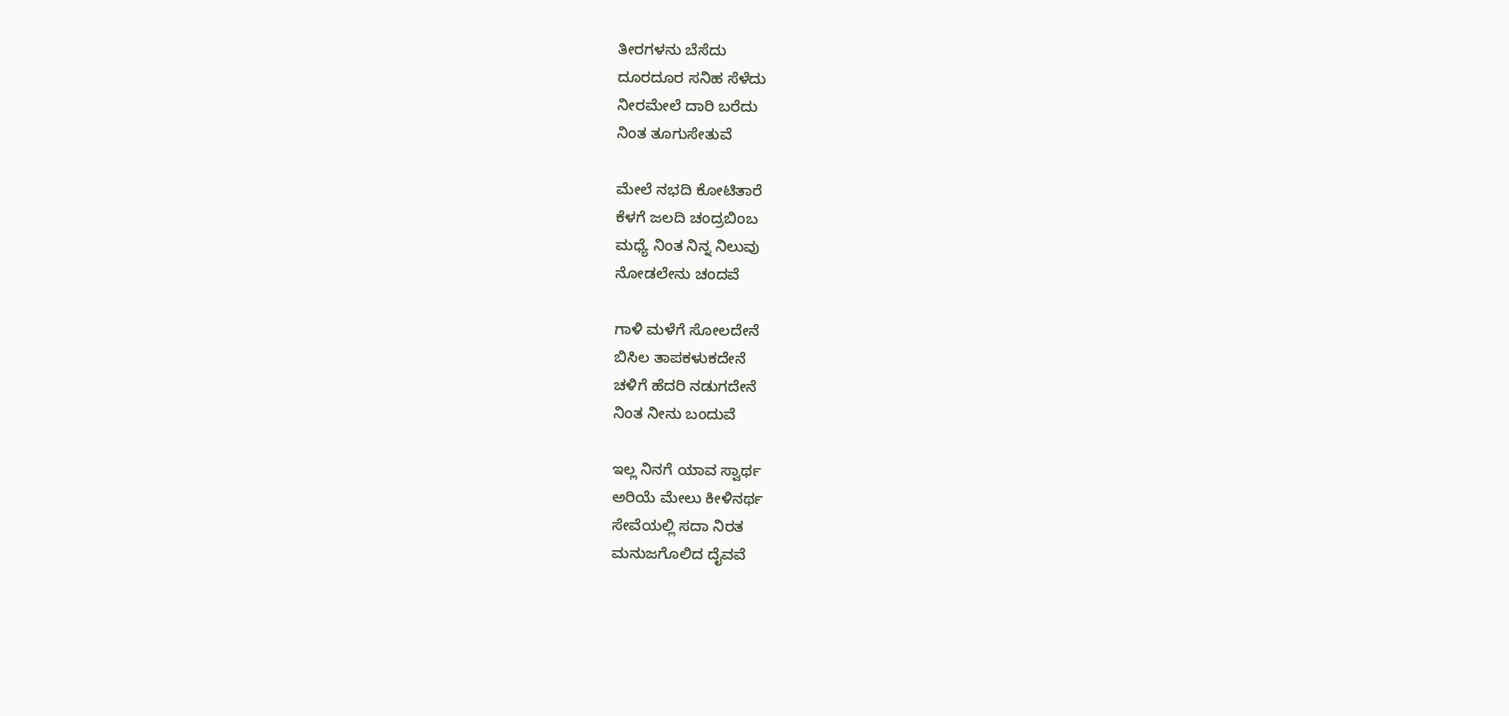ತೀರಗಳನು ಬೆಸೆದು
ದೂರದೂರ ಸನಿಹ ಸೆಳೆದು
ನೀರಮೇಲೆ ದಾರಿ ಬರೆದು
ನಿಂತ ತೂಗುಸೇತುವೆ

ಮೇಲೆ ನಭದಿ ಕೋಟಿತಾರೆ
ಕೆಳಗೆ ಜಲದಿ ಚಂದ್ರಬಿಂಬ
ಮಧ್ಯೆ ನಿಂತ ನಿನ್ನ ನಿಲುವು
ನೋಡಲೇನು ಚಂದವೆ

ಗಾಳಿ ಮಳೆಗೆ ಸೋಲದೇನೆ
ಬಿಸಿಲ ತಾಪಕಳುಕದೇನೆ
ಚಳಿಗೆ ಹೆದರಿ ನಡುಗದೇನೆ
ನಿಂತ ನೀನು ಬಂದುವೆ

ಇಲ್ಲ ನಿನಗೆ ಯಾವ ಸ್ವಾರ್ಥ
ಅರಿಯೆ ಮೇಲು ಕೀಳಿನರ್ಥ
ಸೇವೆಯಲ್ಲಿ ಸದಾ ನಿರತ
ಮನುಜಗೊಲಿದ ದೈವವೆ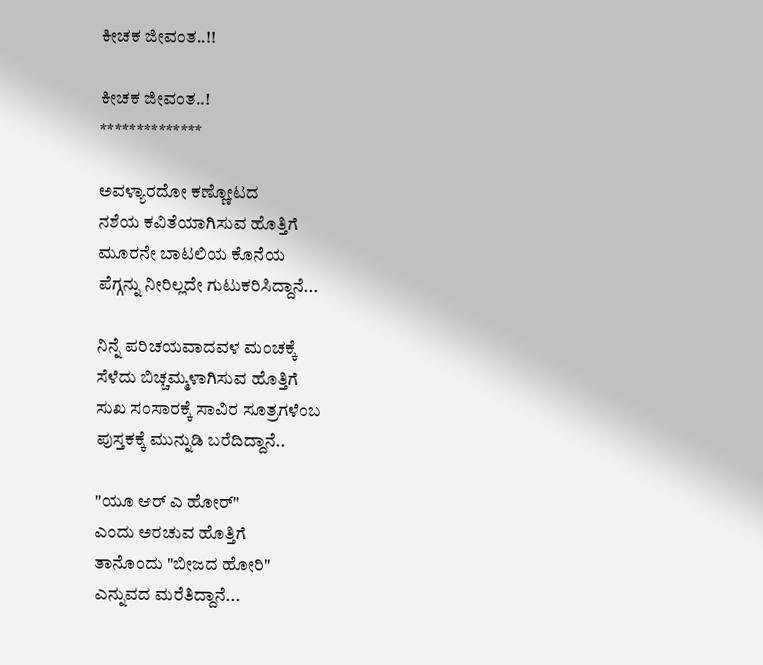ಕೀಚಕ ಜೀವಂತ..!!

ಕೀಚಕ ಜೀವಂತ..!
**************

ಅವಳ್ಯಾರದೋ ಕಣ್ಣೋಟದ
ನಶೆಯ ಕವಿತೆಯಾಗಿಸುವ ಹೊತ್ತಿಗೆ
ಮೂರನೇ ಬಾಟಲಿಯ ಕೊನೆಯ
ಪೆಗ್ಗನ್ನು ನೀರಿಲ್ಲದೇ ಗುಟುಕರಿಸಿದ್ದಾನೆ...

ನಿನ್ನೆ ಪರಿಚಯವಾದವಳ ಮಂಚಕ್ಕೆ
ಸೆಳೆದು ಬಿಚ್ಚಮ್ಮಳಾಗಿಸುವ ಹೊತ್ತಿಗೆ
ಸುಖ ಸಂಸಾರಕ್ಕೆ ಸಾವಿರ ಸೂತ್ರಗಳೆಂಬ
ಪುಸ್ತಕಕ್ಕೆ ಮುನ್ನುಡಿ ಬರೆದಿದ್ದಾನೆ..

"ಯೂ ಆರ್ ಎ ಹೋರ್"
ಎಂದು ಅರಚುವ ಹೊತ್ತಿಗೆ
ತಾನೊಂದು "ಬೀಜದ ಹೋರಿ"
ಎನ್ನುವದ ಮರೆತಿದ್ದಾನೆ...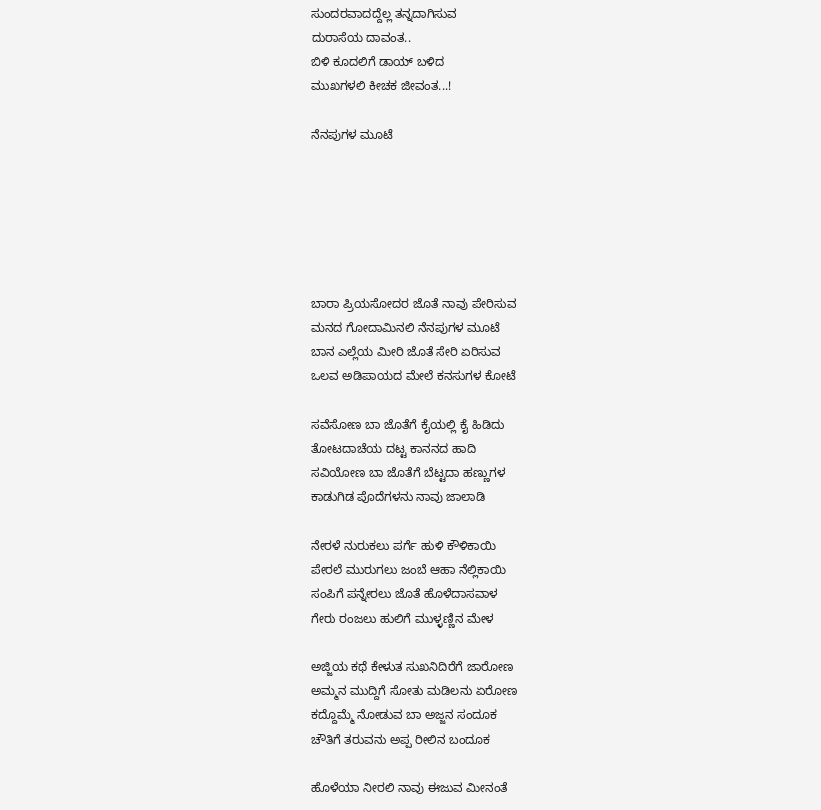ಸುಂದರವಾದದ್ದೆಲ್ಲ ತನ್ನದಾಗಿಸುವ
ದುರಾಸೆಯ ದಾವಂತ..
ಬಿಳಿ ಕೂದಲಿಗೆ ಡಾಯ್ ಬಳಿದ
ಮುಖಗಳಲಿ ಕೀಚಕ ಜೀವಂತ...!

ನೆನಪುಗಳ ಮೂಟೆ






ಬಾರಾ ಪ್ರಿಯಸೋದರ ಜೊತೆ ನಾವು ಪೇರಿಸುವ
ಮನದ ಗೋದಾಮಿನಲಿ ನೆನಪುಗಳ ಮೂಟೆ
ಬಾನ ಎಲ್ಲೆಯ ಮೀರಿ ಜೊತೆ ಸೇರಿ ಏರಿಸುವ
ಒಲವ ಅಡಿಪಾಯದ ಮೇಲೆ ಕನಸುಗಳ ಕೋಟೆ

ಸವೆಸೋಣ ಬಾ ಜೊತೆಗೆ ಕೈಯಲ್ಲಿ ಕೈ ಹಿಡಿದು
ತೋಟದಾಚೆಯ ದಟ್ಟ ಕಾನನದ ಹಾದಿ
ಸವಿಯೋಣ ಬಾ ಜೊತೆಗೆ ಬೆಟ್ಟದಾ ಹಣ್ಣುಗಳ
ಕಾಡುಗಿಡ ಪೊದೆಗಳನು ನಾವು ಜಾಲಾಡಿ

ನೇರಳೆ ನುರುಕಲು ಪರ್ಗೆ ಹುಳಿ ಕೌಳಿಕಾಯಿ
ಪೇರಲೆ ಮುರುಗಲು ಜಂಬೆ ಆಹಾ ನೆಲ್ಲಿಕಾಯಿ
ಸಂಪಿಗೆ ಪನ್ನೇರಲು ಜೊತೆ ಹೊಳೆದಾಸವಾಳ
ಗೇರು ರಂಜಲು ಹುಲಿಗೆ ಮುಳ್ಳಣ್ಣಿನ ಮೇಳ

ಅಜ್ಜಿಯ ಕಥೆ ಕೇಳುತ ಸುಖನಿದಿರೆಗೆ ಜಾರೋಣ
ಅಮ್ಮನ ಮುದ್ದಿಗೆ ಸೋತು ಮಡಿಲನು ಏರೋಣ
ಕದ್ದೊಮ್ಮೆ ನೋಡುವ ಬಾ ಅಜ್ಜನ ಸಂದೂಕ
ಚೌತಿಗೆ ತರುವನು ಅಪ್ಪ ರೀಲಿನ ಬಂದೂಕ

ಹೊಳೆಯಾ ನೀರಲಿ ನಾವು ಈಜುವ ಮೀನಂತೆ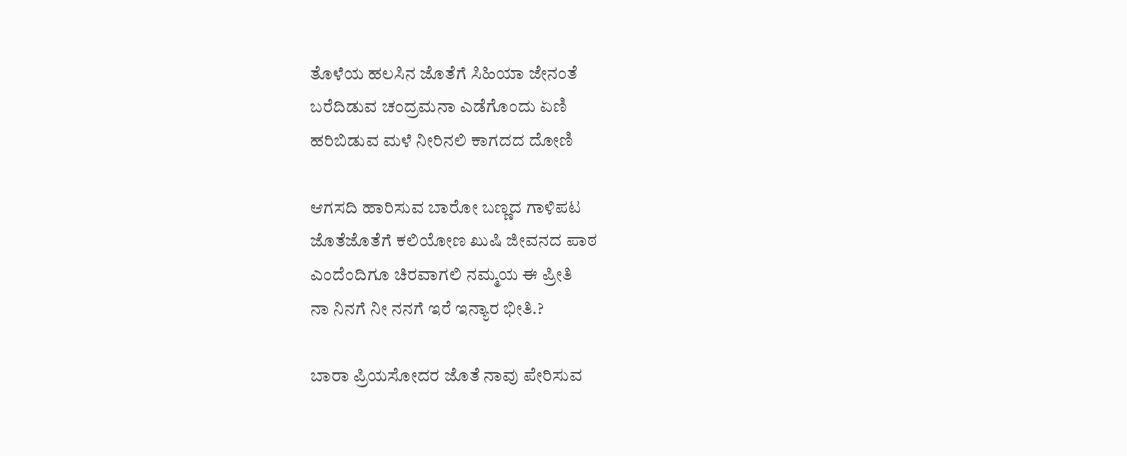ತೊಳೆಯ ಹಲಸಿನ ಜೊತೆಗೆ ಸಿಹಿಯಾ ಜೇನಂತೆ
ಬರೆದಿಡುವ ಚಂದ್ರಮನಾ ಎಡೆಗೊಂದು ಏಣಿ
ಹರಿಬಿಡುವ ಮಳೆ ನೀರಿನಲಿ ಕಾಗದದ ದೋಣಿ

ಆಗಸದಿ ಹಾರಿಸುವ ಬಾರೋ ಬಣ್ಣದ ಗಾಳಿಪಟ
ಜೊತೆಜೊತೆಗೆ ಕಲಿಯೋಣ ಖುಷಿ ಜೀವನದ ಪಾಠ
ಎಂದೆಂದಿಗೂ ಚಿರವಾಗಲಿ ನಮ್ಮಯ ಈ ಪ್ರೀತಿ
ನಾ ನಿನಗೆ ನೀ ನನಗೆ ಇರೆ ಇನ್ಯಾರ ಭೀತಿ.?

ಬಾರಾ ಪ್ರಿಯಸೋದರ ಜೊತೆ ನಾವು ಪೇರಿಸುವ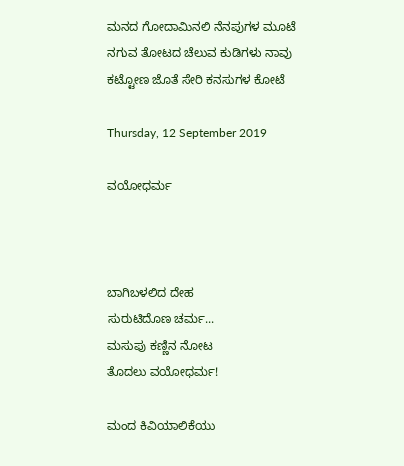ಮನದ ಗೋದಾಮಿನಲಿ ನೆನಪುಗಳ ಮೂಟೆ
ನಗುವ ತೋಟದ ಚೆಲುವ ಕುಡಿಗಳು ನಾವು
ಕಟ್ಟೋಣ ಜೊತೆ ಸೇರಿ ಕನಸುಗಳ ಕೋಟೆ

Thursday, 12 September 2019

ವಯೋಧರ್ಮ



ಬಾಗಿಬಳಲಿದ ದೇಹ
ಸುರುಟಿದೊಣ ಚರ್ಮ...
ಮಸುಪು ಕಣ್ಣಿನ ನೋಟ
ತೊದಲು ವಯೋಧರ್ಮ!

ಮಂದ ಕಿವಿಯಾಲಿಕೆಯು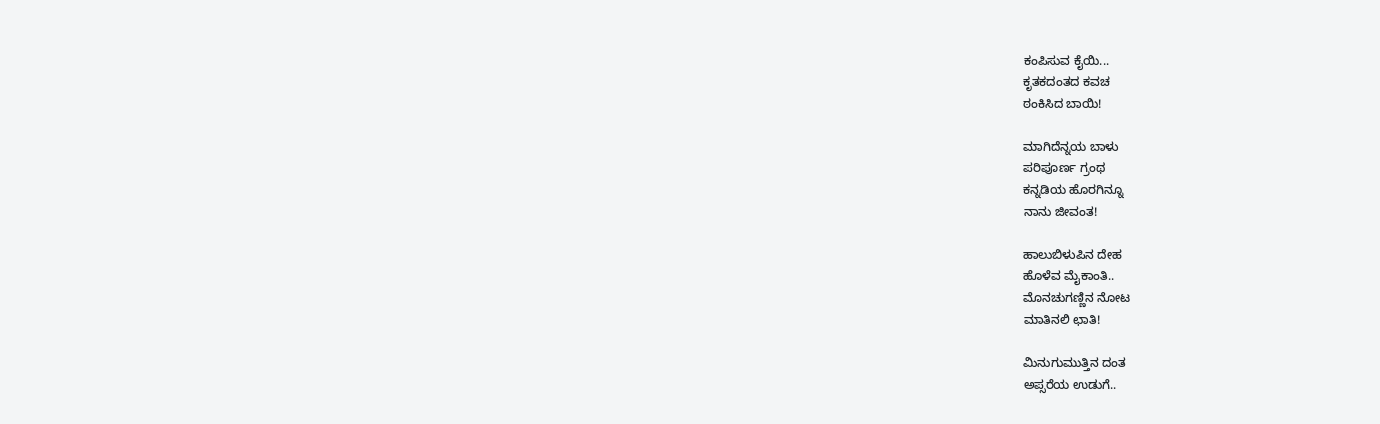ಕಂಪಿಸುವ ಕೈಯಿ...
ಕೃತಕ‌ದಂತದ ಕವಚ
ಠಂಕಿಸಿದ ಬಾಯಿ!

ಮಾಗಿದೆನ್ನಯ ಬಾಳು
ಪರಿಪೂರ್ಣ ಗ್ರಂಥ
ಕನ್ನಡಿಯ ಹೊರಗಿನ್ನೂ
ನಾನು ಜೀವಂತ!

ಹಾಲುಬಿಳುಪಿನ ದೇಹ
ಹೊಳೆವ ಮೈಕಾಂತಿ..
ಮೊನಚುಗಣ್ಣಿನ ನೋಟ
ಮಾತಿನಲಿ ಛಾತಿ!

ಮಿನುಗುಮುತ್ತಿನ ದಂತ
ಅಪ್ಸರೆಯ ಉಡುಗೆ..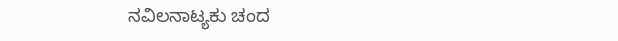ನವಿಲನಾಟ್ಯಕು ಚಂದ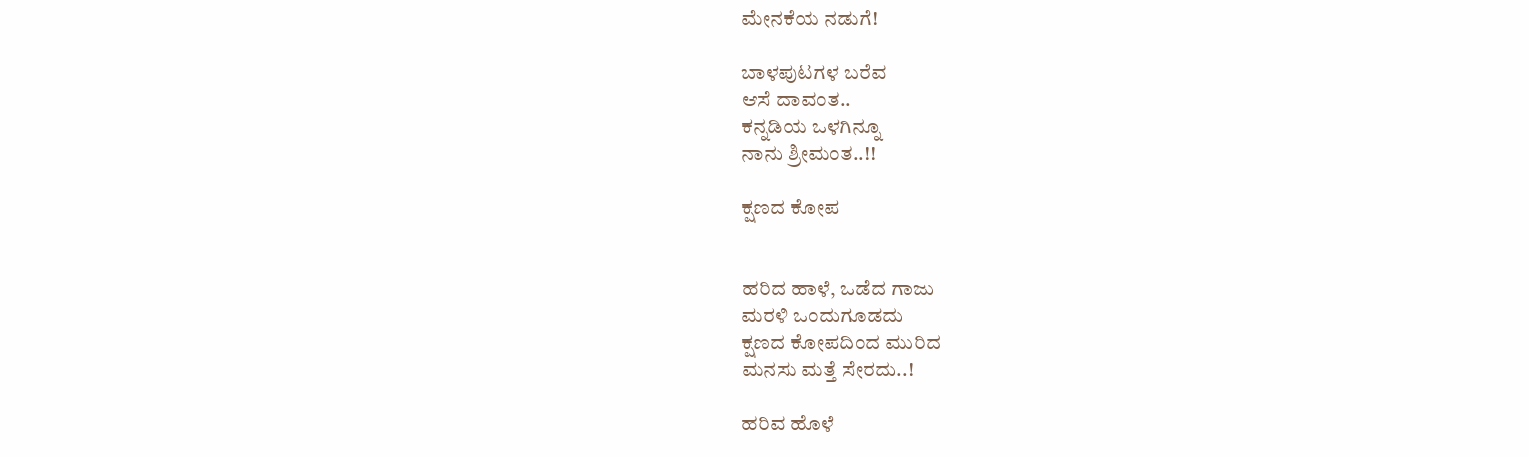ಮೇನಕೆಯ ನಡುಗೆ!

ಬಾಳಪುಟಗಳ ಬರೆವ
ಆಸೆ ದಾವಂತ..
ಕನ್ನಡಿಯ ಒಳಗಿನ್ನೂ
ನಾನು ಶ್ರೀಮಂತ..!!

ಕ್ಷಣದ ಕೋಪ


ಹರಿದ ಹಾಳೆ, ಒಡೆದ ಗಾಜು
ಮರಳಿ ಒಂದುಗೂಡದು
ಕ್ಷಣದ ಕೋಪದಿಂದ ಮುರಿದ
ಮನಸು ಮತ್ತೆ ಸೇರದು..!

ಹರಿವ ಹೊಳೆ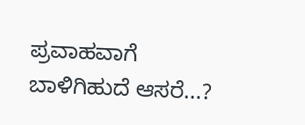ಪ್ರವಾಹವಾಗೆ
ಬಾಳಿಗಿಹುದೆ ಆಸರೆ...?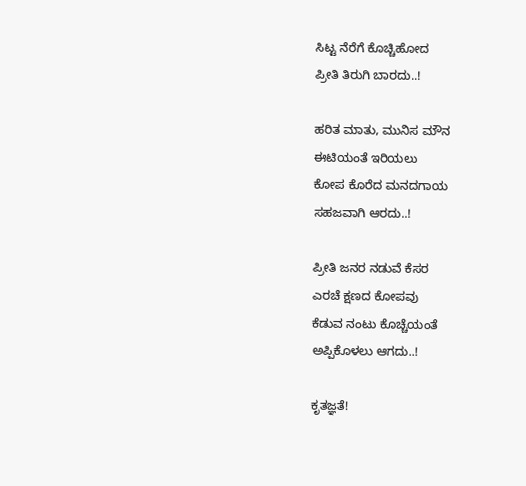ಸಿಟ್ಟ ನೆರೆಗೆ ಕೊಚ್ಚಿಹೋದ
ಪ್ರೀತಿ ತಿರುಗಿ ಬಾರದು..!

ಹರಿತ ಮಾತು, ಮುನಿಸ ಮೌನ
ಈಟಿಯಂತೆ ಇರಿಯಲು
ಕೋಪ ಕೊರೆದ ಮನದಗಾಯ
ಸಹಜವಾಗಿ ಆರದು..!

ಪ್ರೀತಿ ಜನರ ನಡುವೆ ಕೆಸರ
ಎರಚೆ ಕ್ಷಣದ ಕೋಪವು
ಕೆಡುವ ನಂಟು ಕೊಚ್ಚೆಯಂತೆ
ಅಪ್ಪಿಕೊಳಲು ಆಗದು..!

ಕೃತಜ್ಞತೆ!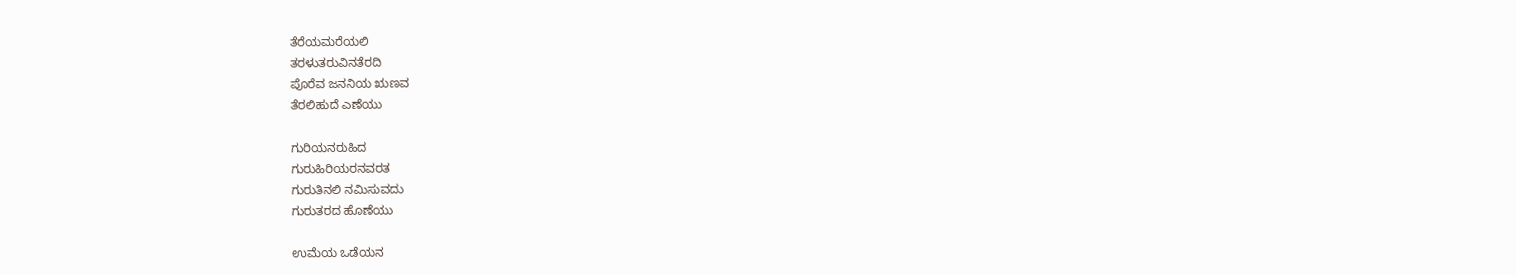ತೆರೆಯಮರೆಯಲಿ
ತರಳುತರುವಿನತೆರದಿ
ಪೊರೆವ ಜನನಿಯ ಋಣವ
ತೆರಲಿಹುದೆ ಎಣೆಯು

ಗುರಿಯನರುಹಿದ
ಗುರುಹಿರಿಯರನವರತ
ಗುರುತಿನಲಿ ನಮಿಸುವದು
ಗುರುತರದ ಹೊಣೆಯು

ಉಮೆಯ ಒಡೆಯನ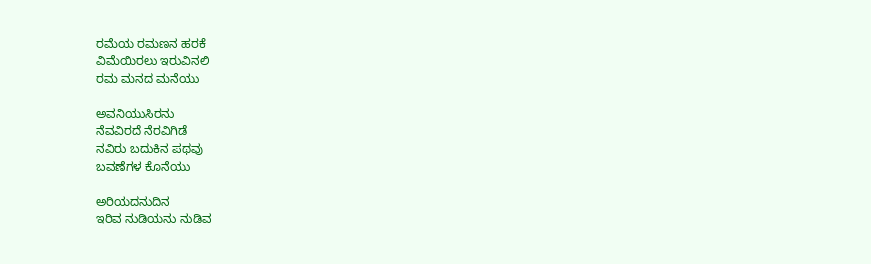ರಮೆಯ ರಮಣನ ಹರಕೆ
ವಿಮೆಯಿರಲು ಇರುವಿನಲಿ
ರಮ ಮನದ ಮನೆಯು

ಅವನಿಯುಸಿರನು
ನೆವವಿರದೆ ನೆರವಿಗಿಡೆ
ನವಿರು ಬದುಕಿನ ಪಥವು
ಬವಣೆಗಳ ಕೊನೆಯು

ಅರಿಯದನುದಿನ
ಇರಿವ ನುಡಿಯನು ನುಡಿವ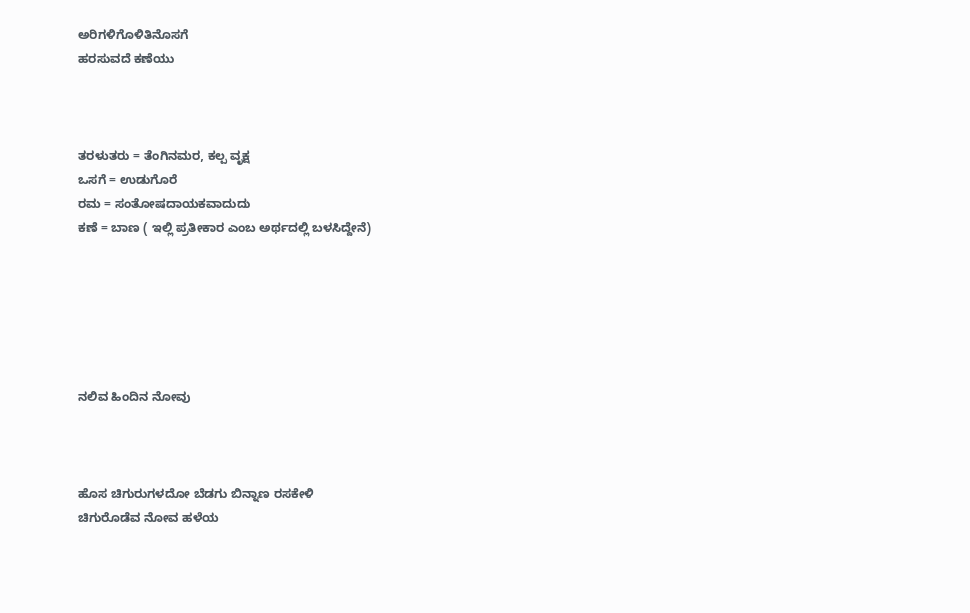ಅರಿಗಳಿಗೊಳಿತಿನೊಸಗೆ
ಹರಸುವದೆ ಕಣೆಯು



ತರಳುತರು = ತೆಂಗಿನಮರ, ಕಲ್ಪ ವೃಕ್ಷ
ಒಸಗೆ = ಉಡುಗೊರೆ
ರಮ = ಸಂತೋಷದಾಯಕವಾದುದು
ಕಣೆ = ಬಾಣ ( ಇಲ್ಲಿ ಪ್ರತೀಕಾರ ಎಂಬ ಅರ್ಥದಲ್ಲಿ ಬಳಸಿದ್ದೇನೆ)






ನಲಿವ ಹಿಂದಿನ ನೋವು



ಹೊಸ ಚಿಗುರುಗಳದೋ ಬೆಡಗು ಬಿನ್ನಾಣ ರಸಕೇಳಿ
ಚಿಗುರೊಡೆವ ನೋವ ಹಳೆಯ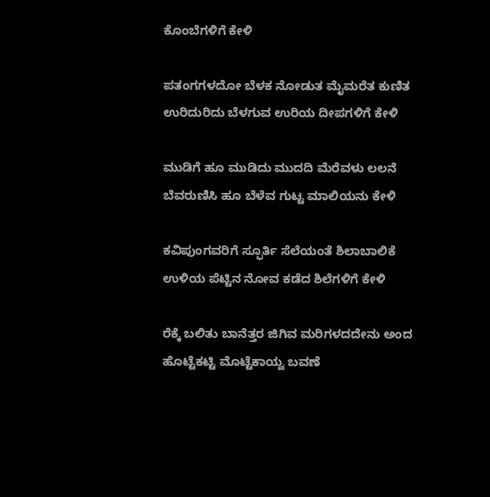ಕೊಂಬೆಗಳಿಗೆ ಕೇಳಿ

ಪತಂಗಗಳದೋ ಬೆಳಕ ನೋಡುತ ಮೈಮರೆತ ಕುಣಿತ
ಉರಿದುರಿದು ಬೆಳಗುವ ಉರಿಯ ದೀಪಗಳಿಗೆ ಕೇಳಿ

ಮುಡಿಗೆ ಹೂ ಮುಡಿದು ಮುದದಿ ಮೆರೆವಳು ಲಲನೆ
ಬೆವರುಣಿಸಿ ಹೂ ಬೆಳೆವ ಗುಟ್ಟ ಮಾಲಿಯನು ಕೇಳಿ

ಕವಿಪುಂಗವರಿಗೆ ಸ್ಫೂರ್ತಿ ಸೆಲೆಯಂತೆ ಶಿಲಾಬಾಲಿಕೆ
ಉಳಿಯ ಪೆಟ್ಟಿನ ನೋವ ಕಡೆದ ಶಿಲೆಗಳಿಗೆ ಕೇಳಿ

ರೆಕ್ಕೆ ಬಲಿತು ಬಾನೆತ್ತರ ಜಿಗಿವ ಮರಿಗಳದದೇನು ಅಂದ
ಹೊಟ್ಟೆಕಟ್ಟಿ ಮೊಟ್ಟೆಕಾಯ್ವ ಬವಣೆ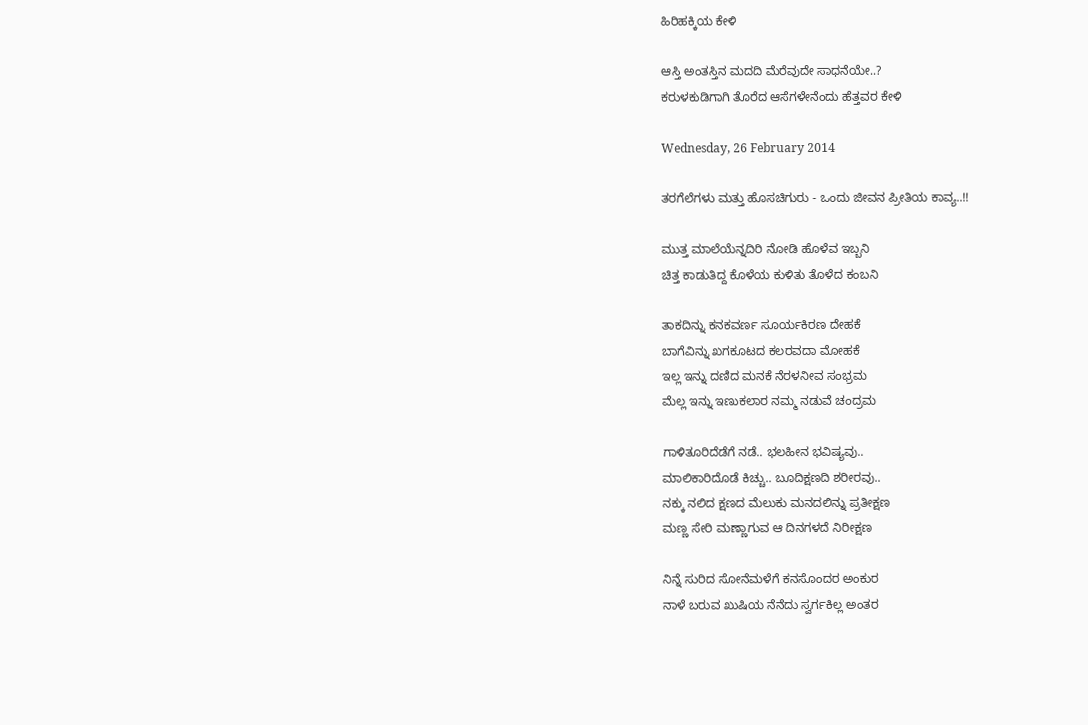ಹಿರಿಹಕ್ಕಿಯ ಕೇಳಿ

ಆಸ್ತಿ ಅಂತಸ್ತಿನ ಮದದಿ ಮೆರೆವುದೇ ಸಾಧನೆಯೇ..?
ಕರುಳಕುಡಿಗಾಗಿ ತೊರೆದ ಆಸೆಗಳೇನೆಂದು ಹೆತ್ತವರ ಕೇಳಿ

Wednesday, 26 February 2014

ತರಗೆಲೆಗಳು ಮತ್ತು ಹೊಸಚಿಗುರು - ಒಂದು ಜೀವನ ಪ್ರೀತಿಯ ಕಾವ್ಯ..!!

ಮುತ್ತ ಮಾಲೆಯೆನ್ನದಿರಿ ನೋಡಿ ಹೊಳೆವ ಇಬ್ಬನಿ
ಚಿತ್ತ ಕಾಡುತಿದ್ದ ಕೊಳೆಯ ಕುಳಿತು ತೊಳೆದ ಕಂಬನಿ

ತಾಕದಿನ್ನು ಕನಕವರ್ಣ ಸೂರ್ಯಕಿರಣ ದೇಹಕೆ
ಬಾಗೆವಿನ್ನು ಖಗಕೂಟದ ಕಲರವದಾ ಮೋಹಕೆ
ಇಲ್ಲ ಇನ್ನು ದಣಿದ ಮನಕೆ ನೆರಳನೀವ ಸಂಭ್ರಮ
ಮೆಲ್ಲ ಇನ್ನು ಇಣುಕಲಾರ ನಮ್ಮ ನಡುವೆ ಚಂದ್ರಮ

ಗಾಳಿತೂರಿದೆಡೆಗೆ ನಡೆ.. ಭಲಹೀನ ಭವಿಷ್ಯವು..
ಮಾಲಿಕಾರಿದೊಡೆ ಕಿಚ್ಚು.. ಬೂದಿಕ್ಷಣದಿ ಶರೀರವು..
ನಕ್ಕು ನಲಿದ ಕ್ಷಣದ ಮೆಲುಕು ಮನದಲಿನ್ನು ಪ್ರತೀಕ್ಷಣ
ಮಣ್ಣ ಸೇರಿ ಮಣ್ಣಾಗುವ ಆ ದಿನಗಳದೆ ನಿರೀಕ್ಷಣ

ನಿನ್ನೆ ಸುರಿದ ಸೋನೆಮಳೆಗೆ ಕನಸೊಂದರ ಅಂಕುರ
ನಾಳೆ ಬರುವ ಖುಷಿಯ ನೆನೆದು ಸ್ವರ್ಗಕಿಲ್ಲ ಅಂತರ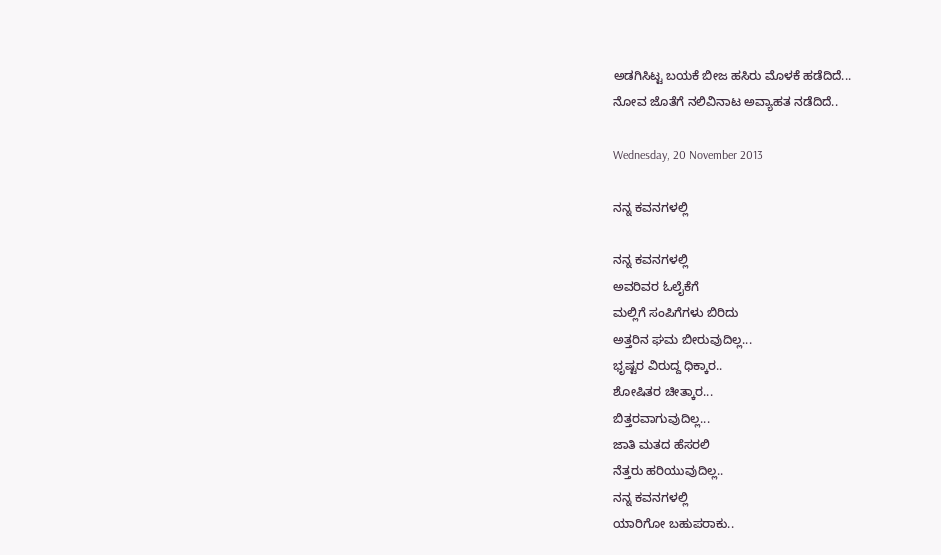ಅಡಗಿಸಿಟ್ಟ ಬಯಕೆ ಬೀಜ ಹಸಿರು ಮೊಳಕೆ ಹಡೆದಿದೆ...
ನೋವ ಜೊತೆಗೆ ನಲಿವಿನಾಟ ಅವ್ಯಾಹತ ನಡೆದಿದೆ..

Wednesday, 20 November 2013

ನನ್ನ ಕವನಗಳಲ್ಲಿ

ನನ್ನ ಕವನಗಳಲ್ಲಿ
ಅವರಿವರ ಓಲೈಕೆಗೆ
ಮಲ್ಲಿಗೆ ಸಂಪಿಗೆಗಳು ಬಿರಿದು
ಅತ್ತರಿನ ಘಮ ಬೀರುವುದಿಲ್ಲ...
ಭೃಷ್ಟರ ವಿರುದ್ದ ಧಿಕ್ಕಾರ..
ಶೋಷಿತರ ಚೀತ್ಕಾರ...
ಬಿತ್ತರವಾಗುವುದಿಲ್ಲ...
ಜಾತಿ ಮತದ ಹೆಸರಲಿ
ನೆತ್ತರು ಹರಿಯುವುದಿಲ್ಲ..
ನನ್ನ ಕವನಗಳಲ್ಲಿ
ಯಾರಿಗೋ ಬಹುಪರಾಕು..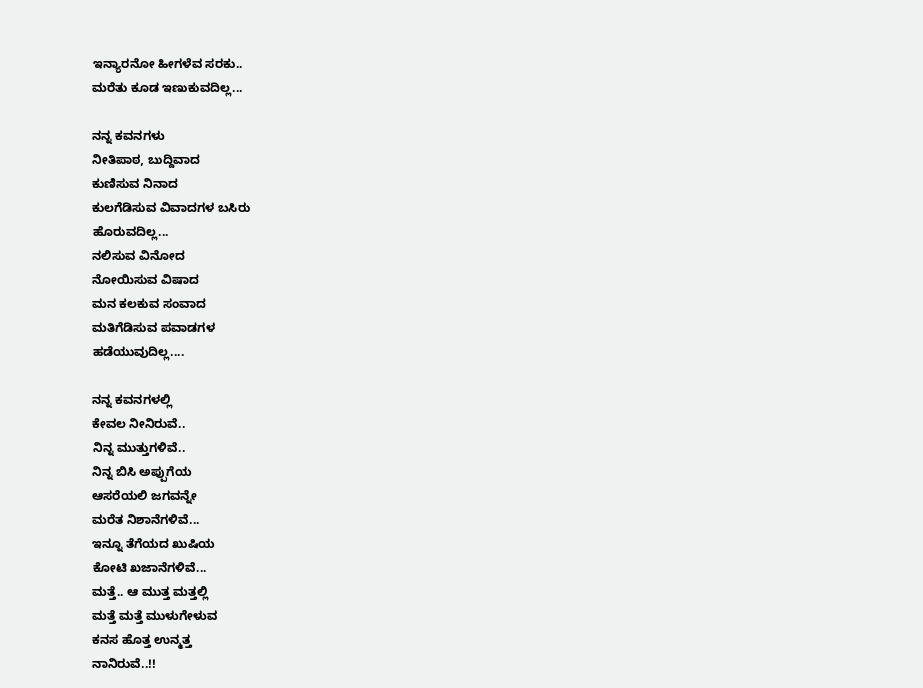ಇನ್ಯಾರನೋ ಹೀಗಳೆವ ಸರಕು..
ಮರೆತು ಕೂಡ ಇಣುಕುವದಿಲ್ಲ...

ನನ್ನ ಕವನಗಳು
ನೀತಿಪಾಠ, ಬುದ್ದಿವಾದ
ಕುಣಿಸುವ ನಿನಾದ
ಕುಲಗೆಡಿಸುವ ವಿವಾದಗಳ ಬಸಿರು
ಹೊರುವದಿಲ್ಲ...
ನಲಿಸುವ ವಿನೋದ
ನೋಯಿಸುವ ವಿಷಾದ
ಮನ ಕಲಕುವ ಸಂವಾದ
ಮತಿಗೆಡಿಸುವ ಪವಾಡಗಳ
ಹಡೆಯುವುದಿಲ್ಲ....

ನನ್ನ ಕವನಗಳಲ್ಲಿ
ಕೇವಲ ನೀನಿರುವೆ..
ನಿನ್ನ ಮುತ್ತುಗಳಿವೆ..
ನಿನ್ನ ಬಿಸಿ ಅಪ್ಪುಗೆಯ
ಆಸರೆಯಲಿ ಜಗವನ್ನೇ
ಮರೆತ ನಿಶಾನೆಗಳಿವೆ...
ಇನ್ನೂ ತೆಗೆಯದ ಖುಷಿಯ
ಕೋಟಿ ಖಜಾನೆಗಳಿವೆ...
ಮತ್ತೆ.. ಆ ಮುತ್ತ ಮತ್ತಲ್ಲಿ
ಮತ್ತೆ ಮತ್ತೆ ಮುಳುಗೇಳುವ
ಕನಸ ಹೊತ್ತ ಉನ್ಮತ್ತ
ನಾನಿರುವೆ..!!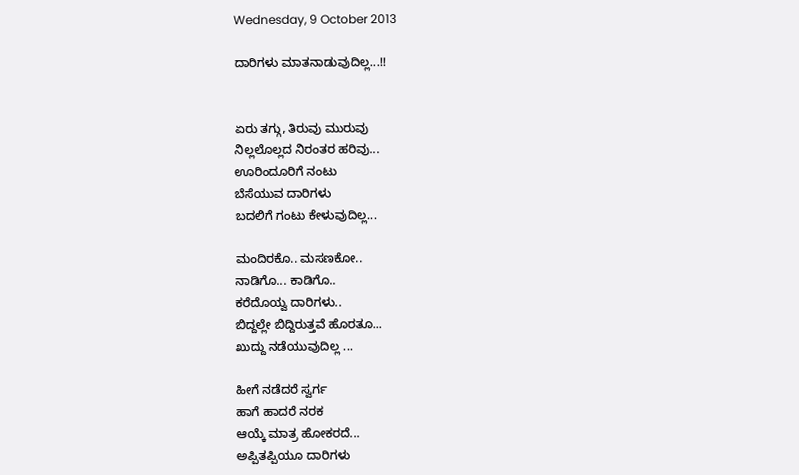Wednesday, 9 October 2013

ದಾರಿಗಳು ಮಾತನಾಡುವುದಿಲ್ಲ...!!


ಏರು ತಗ್ಗು, ತಿರುವು ಮುರುವು
ನಿಲ್ಲಲೊಲ್ಲದ ನಿರಂತರ ಹರಿವು...
ಊರಿಂದೂರಿಗೆ ನಂಟು
ಬೆಸೆಯುವ ದಾರಿಗಳು
ಬದಲಿಗೆ ಗಂಟು ಕೇಳುವುದಿಲ್ಲ...

ಮಂದಿರಕೊ.. ಮಸಣಕೋ..
ನಾಡಿಗೊ... ಕಾಡಿಗೊ..
ಕರೆದೊಯ್ವ ದಾರಿಗಳು..
ಬಿದ್ದಲ್ಲೇ ಬಿದ್ದಿರುತ್ತವೆ ಹೊರತೂ...
ಖುದ್ದು ನಡೆಯುವುದಿಲ್ಲ ...

ಹೀಗೆ ನಡೆದರೆ ಸ್ವರ್ಗ
ಹಾಗೆ ಹಾದರೆ ನರಕ
ಆಯ್ಕೆ ಮಾತ್ರ ಹೋಕರದೆ...
ಅಪ್ಪಿತಪ್ಪಿಯೂ ದಾರಿಗಳು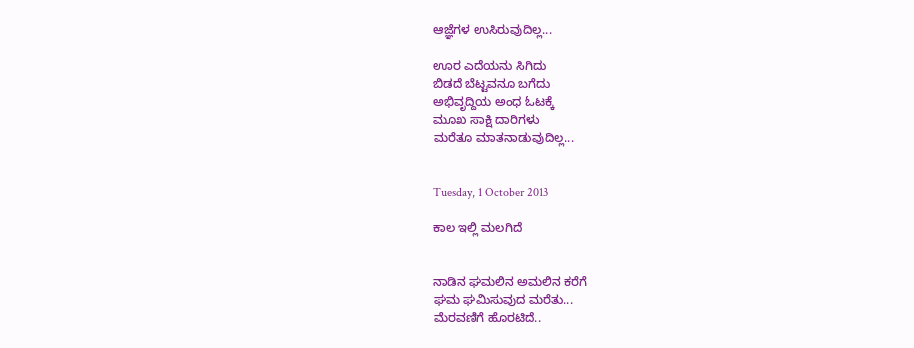ಆಜ್ಞೆಗಳ ಉಸಿರುವುದಿಲ್ಲ...

ಊರ ಎದೆಯನು ಸಿಗಿದು
ಬಿಡದೆ ಬೆಟ್ಟವನೂ ಬಗೆದು
ಅಭಿವೃದ್ದಿಯ ಅಂಧ ಓಟಕ್ಕೆ
ಮೂಖ ಸಾಕ್ಷಿ ದಾರಿಗಳು
ಮರೆತೂ ಮಾತನಾಡುವುದಿಲ್ಲ...


Tuesday, 1 October 2013

ಕಾಲ ಇಲ್ಲಿ ಮಲಗಿದೆ


ನಾಡಿನ ಘಮಲಿನ ಅಮಲಿನ ಕರೆಗೆ
ಘಮ ಘಮಿಸುವುದ ಮರೆತು...
ಮೆರವಣಿಗೆ ಹೊರಟಿದೆ..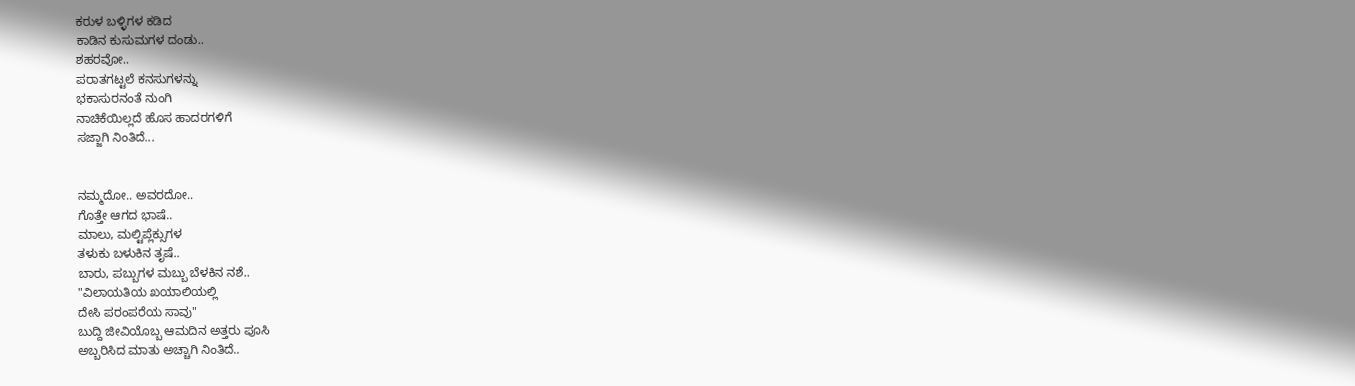ಕರುಳ ಬಳ್ಳಿಗಳ ಕಡಿದ
ಕಾಡಿನ ಕುಸುಮಗಳ ದಂಡು..
ಶಹರವೋ..
ಪರಾತಗಟ್ಟಲೆ ಕನಸುಗಳನ್ನು
ಭಕಾಸುರನಂತೆ ನುಂಗಿ
ನಾಚಿಕೆಯಿಲ್ಲದೆ ಹೊಸ ಹಾದರಗಳಿಗೆ
ಸಜ್ಜಾಗಿ ನಿಂತಿದೆ...


ನಮ್ಮದೋ.. ಅವರದೋ..
ಗೊತ್ತೇ ಆಗದ ಭಾಷೆ..
ಮಾಲು, ಮಲ್ಟಿಪ್ಲೆಕ್ಸುಗಳ
ತಳುಕು ಬಳುಕಿನ ತೃಷೆ..
ಬಾರು, ಪಬ್ಬುಗಳ ಮಬ್ಬು ಬೆಳಕಿನ ನಶೆ..
"ವಿಲಾಯತಿಯ ಖಯಾಲಿಯಲ್ಲಿ
ದೇಸಿ ಪರಂಪರೆಯ ಸಾವು"
ಬುದ್ದಿ ಜೀವಿಯೊಬ್ಬ ಆಮದಿನ ಅತ್ತರು ಪೂಸಿ
ಅಬ್ಬರಿಸಿದ ಮಾತು ಅಚ್ಚಾಗಿ ನಿಂತಿದೆ..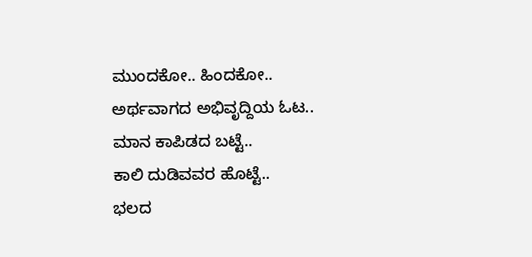ಮುಂದಕೋ.. ಹಿಂದಕೋ..
ಅರ್ಥವಾಗದ ಅಭಿವೃದ್ದಿಯ ಓಟ..
ಮಾನ ಕಾಪಿಡದ ಬಟ್ಟೆ..
ಕಾಲಿ ದುಡಿವವರ ಹೊಟ್ಟೆ..
ಭಲದ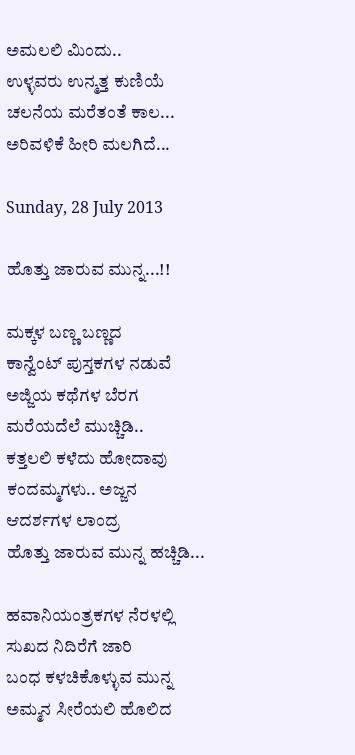ಅಮಲಲಿ ಮಿಂದು..
ಉಳ್ಳವರು ಉನ್ಮತ್ತ ಕುಣಿಯೆ
ಚಲನೆಯ ಮರೆತಂತೆ ಕಾಲ...
ಅರಿವಳಿಕೆ ಹೀರಿ ಮಲಗಿದೆ...

Sunday, 28 July 2013

ಹೊತ್ತು ಜಾರುವ ಮುನ್ನ...!!

ಮಕ್ಕಳ ಬಣ್ಣ ಬಣ್ಣದ
ಕಾನ್ವೆಂಟ್ ಪುಸ್ತಕಗಳ ನಡುವೆ
ಅಜ್ಜಿಯ ಕಥೆಗಳ ಬೆರಗ
ಮರೆಯದೆಲೆ ಮುಚ್ಚಿಡಿ..
ಕತ್ತಲಲಿ ಕಳೆದು ಹೋದಾವು
ಕಂದಮ್ಮಗಳು.. ಅಜ್ಜನ
ಆದರ್ಶಗಳ ಲಾಂದ್ರ
ಹೊತ್ತು ಜಾರುವ ಮುನ್ನ ಹಚ್ಚಿಡಿ...

ಹವಾನಿಯಂತ್ರಕಗಳ ನೆರಳಲ್ಲಿ
ಸುಖದ ನಿದಿರೆಗೆ ಜಾರಿ
ಬಂಧ ಕಳಚಿಕೊಳ್ಳುವ ಮುನ್ನ
ಅಮ್ಮನ ಸೀರೆಯಲಿ ಹೊಲಿದ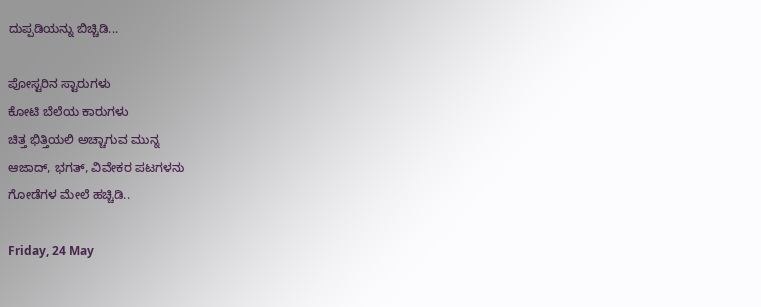ದುಪ್ಪಡಿಯನ್ನು ಬಿಚ್ಚಿಡಿ...

ಪೋಸ್ಟರಿನ ಸ್ಟಾರುಗಳು
ಕೋಟಿ ಬೆಲೆಯ ಕಾರುಗಳು
ಚಿತ್ತ ಭಿತ್ತಿಯಲಿ ಅಚ್ಚಾಗುವ ಮುನ್ನ
ಆಜಾದ್, ಭಗತ್, ವಿವೇಕರ ಪಟಗಳನು
ಗೋಡೆಗಳ ಮೇಲೆ ಹಚ್ಚಿಡಿ..

Friday, 24 May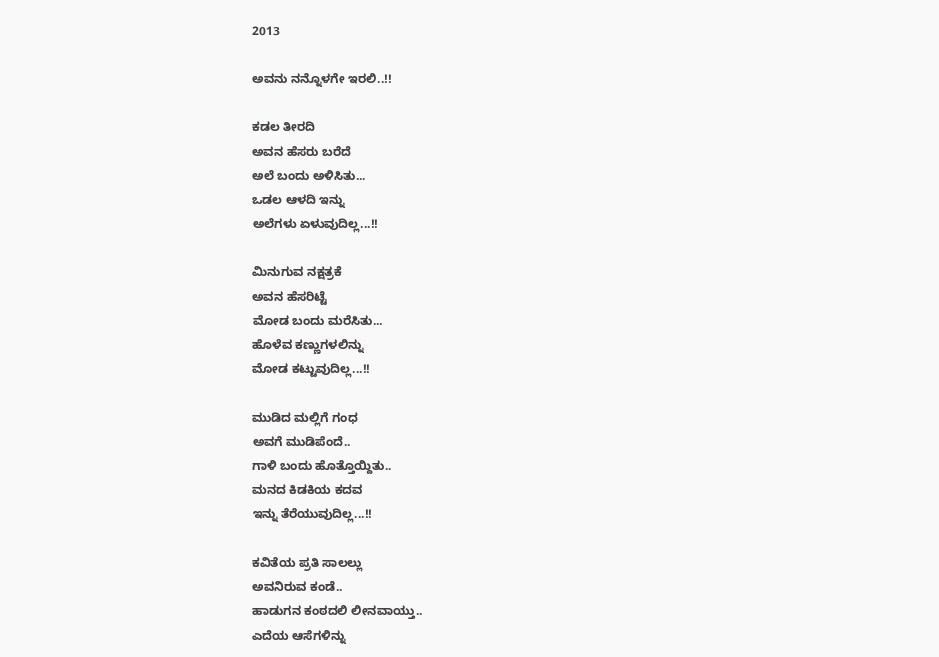2013

ಅವನು ನನ್ನೊಳಗೇ ಇರಲಿ..!!

ಕಡಲ ತೀರದಿ
ಅವನ ಹೆಸರು ಬರೆದೆ
ಅಲೆ ಬಂದು ಅಳಿಸಿತು...
ಒಡಲ ಆಳದಿ ಇನ್ನು
ಅಲೆಗಳು ಏಳುವುದಿಲ್ಲ...!!

ಮಿನುಗುವ ನಕ್ಷತ್ರಕೆ
ಅವನ ಹೆಸರಿಟ್ಟೆ
ಮೋಡ ಬಂದು ಮರೆಸಿತು...
ಹೊಳೆವ ಕಣ್ಣುಗಳಲಿನ್ನು
ಮೋಡ ಕಟ್ಟುವುದಿಲ್ಲ...!!

ಮುಡಿದ ಮಲ್ಲಿಗೆ ಗಂಧ
ಅವಗೆ ಮುಡಿಪೆಂದೆ..
ಗಾಳಿ ಬಂದು ಹೊತ್ತೊಯ್ದಿತು..
ಮನದ ಕಿಡಕಿಯ ಕದವ
ಇನ್ನು ತೆರೆಯುವುದಿಲ್ಲ...!!

ಕವಿತೆಯ ಪ್ರತಿ ಸಾಲಲ್ಲು
ಅವನಿರುವ ಕಂಡೆ..
ಹಾಡುಗನ ಕಂಠದಲಿ ಲೀನವಾಯ್ತು..
ಎದೆಯ ಆಸೆಗಳಿನ್ನು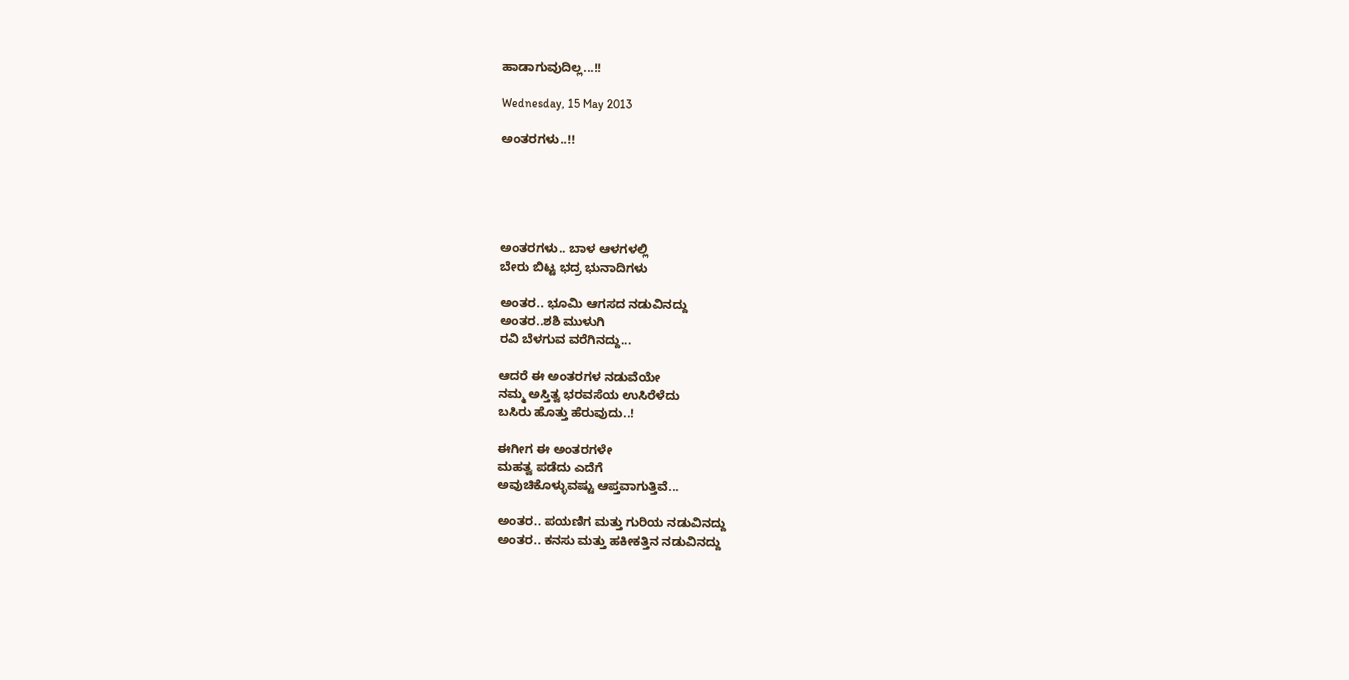ಹಾಡಾಗುವುದಿಲ್ಲ...!!

Wednesday, 15 May 2013

ಅಂತರಗಳು..!!





ಅಂತರಗಳು.. ಬಾಳ ಆಳಗಳಲ್ಲಿ
ಬೇರು ಬಿಟ್ಟ ಭದ್ರ ಭುನಾದಿಗಳು

ಅಂತರ.. ಭೂಮಿ ಆಗಸದ ನಡುವಿನದ್ದು
ಅಂತರ..ಶಶಿ ಮುಳುಗಿ
ರವಿ ಬೆಳಗುವ ವರೆಗಿನದ್ದು...

ಆದರೆ ಈ ಅಂತರಗಳ ನಡುವೆಯೇ
ನಮ್ಮ ಅಸ್ತಿತ್ವ ಭರವಸೆಯ ಉಸಿರೆಳೆದು
ಬಸಿರು ಹೊತ್ತು ಹೆರುವುದು..!

ಈಗೀಗ ಈ ಅಂತರಗಳೇ
ಮಹತ್ವ ಪಡೆದು ಎದೆಗೆ
ಅವುಚಿಕೊಳ್ಳುವಷ್ಟು ಆಪ್ತವಾಗುತ್ತಿವೆ...

ಅಂತರ.. ಪಯಣಿಗ ಮತ್ತು ಗುರಿಯ ನಡುವಿನದ್ದು
ಅಂತರ.. ಕನಸು ಮತ್ತು ಹಕೀಕತ್ತಿನ ನಡುವಿನದ್ದು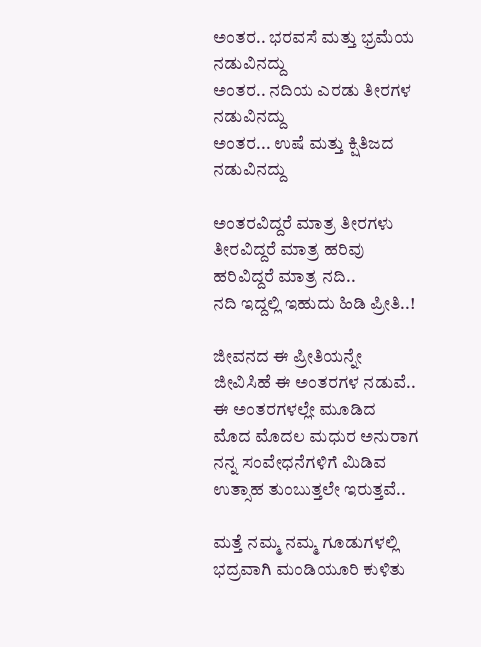ಅಂತರ.. ಭರವಸೆ ಮತ್ತು ಭ್ರಮೆಯ ನಡುವಿನದ್ದು
ಅಂತರ.. ನದಿಯ ಎರಡು ತೀರಗಳ ನಡುವಿನದ್ದು
ಅಂತರ... ಉಷೆ ಮತ್ತು ಕ್ಷಿತಿಜದ ನಡುವಿನದ್ದು

ಅಂತರವಿದ್ದರೆ ಮಾತ್ರ ತೀರಗಳು
ತೀರವಿದ್ದರೆ ಮಾತ್ರ ಹರಿವು
ಹರಿವಿದ್ದರೆ ಮಾತ್ರ ನದಿ..
ನದಿ ಇದ್ದಲ್ಲಿ ಇಹುದು ಹಿಡಿ ಪ್ರೀತಿ..!

ಜೀವನದ ಈ ಪ್ರೀತಿಯನ್ನೇ
ಜೀವಿಸಿಹೆ ಈ ಅಂತರಗಳ ನಡುವೆ..
ಈ ಅಂತರಗಳಲ್ಲೇ ಮೂಡಿದ
ಮೊದ ಮೊದಲ ಮಧುರ ಅನುರಾಗ
ನನ್ನ ಸಂವೇಧನೆಗಳಿಗೆ ಮಿಡಿವ
ಉತ್ಸಾಹ ತುಂಬುತ್ತಲೇ ಇರುತ್ತವೆ..

ಮತ್ತೆ ನಮ್ಮ ನಮ್ಮ ಗೂಡುಗಳಲ್ಲಿ
ಭದ್ರವಾಗಿ ಮಂಡಿಯೂರಿ ಕುಳಿತು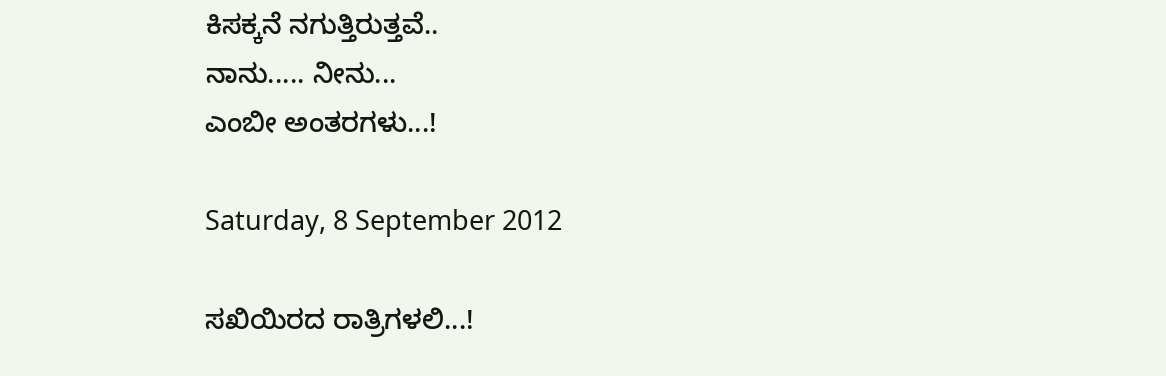ಕಿಸಕ್ಕನೆ ನಗುತ್ತಿರುತ್ತವೆ..
ನಾನು..... ನೀನು...
ಎಂಬೀ ಅಂತರಗಳು...!

Saturday, 8 September 2012

ಸಖಿಯಿರದ ರಾತ್ರಿಗಳಲಿ...!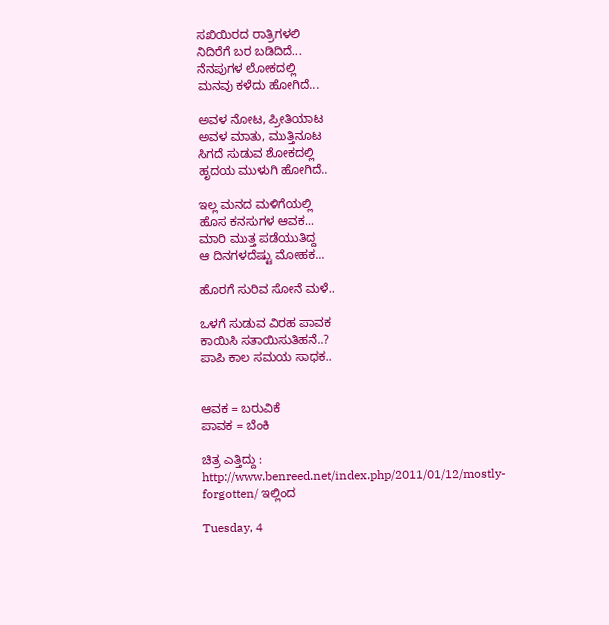ಸಖಿಯಿರದ ರಾತ್ರಿಗಳಲಿ
ನಿದಿರೆಗೆ ಬರ ಬಡಿದಿದೆ...
ನೆನಪುಗಳ ಲೋಕದಲ್ಲಿ
ಮನವು ಕಳೆದು ಹೋಗಿದೆ...

ಅವಳ ನೋಟ, ಪ್ರೀತಿಯಾಟ
ಅವಳ ಮಾತು, ಮುತ್ತಿನೂಟ
ಸಿಗದೆ ಸುಡುವ ಶೋಕದಲ್ಲಿ
ಹೃದಯ ಮುಳುಗಿ ಹೋಗಿದೆ..

ಇಲ್ಲ ಮನದ ಮಳಿಗೆಯಲ್ಲಿ
ಹೊಸ ಕನಸುಗಳ ಆವಕ...
ಮಾರಿ ಮುತ್ತ ಪಡೆಯುತಿದ್ದ
ಆ ದಿನಗಳದೆಷ್ಟು ಮೋಹಕ...

ಹೊರಗೆ ಸುರಿವ ಸೋನೆ ಮಳೆ..

ಒಳಗೆ ಸುಡುವ ವಿರಹ ಪಾವಕ
ಕಾಯಿಸಿ ಸತಾಯಿಸುತಿಹನೆ..?
ಪಾಪಿ ಕಾಲ ಸಮಯ ಸಾಧಕ..


ಆವಕ = ಬರುವಿಕೆ
ಪಾವಕ = ಬೆಂಕಿ

ಚಿತ್ರ ಎತ್ತಿದ್ದು : http://www.benreed.net/index.php/2011/01/12/mostly-forgotten/ ಇಲ್ಲಿಂದ

Tuesday, 4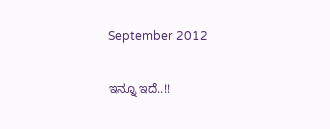September 2012

ಇನ್ನೂ ಇದೆ..!!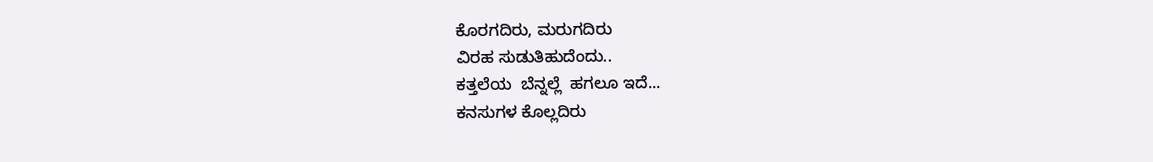ಕೊರಗದಿರು, ಮರುಗದಿರು
ವಿರಹ ಸುಡುತಿಹುದೆಂದು..
ಕತ್ತಲೆಯ  ಬೆನ್ನಲ್ಲೆ  ಹಗಲೂ ಇದೆ...
ಕನಸುಗಳ ಕೊಲ್ಲದಿರು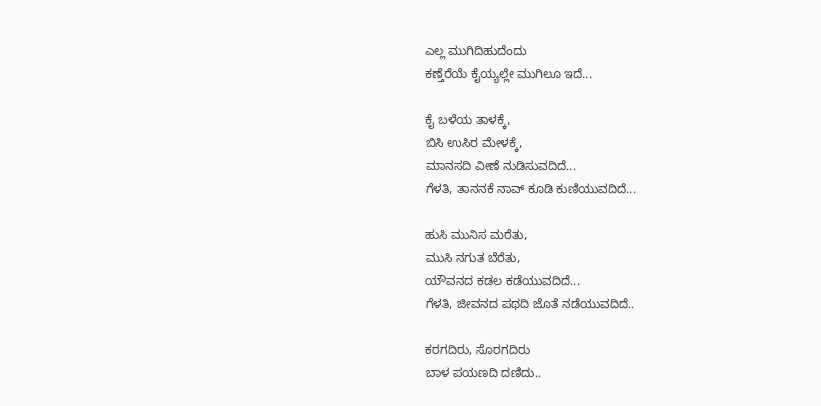ಎಲ್ಲ ಮುಗಿದಿಹುದೆಂದು
ಕಣ್ತೆರೆಯೆ ಕೈಯ್ಯಲ್ಲೇ ಮುಗಿಲೂ ಇದೆ...

ಕೈ ಬಳೆಯ ತಾಳಕ್ಕೆ,
ಬಿಸಿ ಉಸಿರ ಮೇಳಕ್ಕೆ,
ಮಾನಸದಿ ವೀಣೆ ನುಡಿಸುವದಿದೆ...
ಗೆಳತಿ, ತಾನನಕೆ ನಾವ್ ಕೂಡಿ ಕುಣಿಯುವದಿದೆ...

ಹುಸಿ ಮುನಿಸ ಮರೆತು,
ಮುಸಿ ನಗುತ ಬೆರೆತು,
ಯೌವನದ ಕಡಲ ಕಡೆಯುವದಿದೆ...
ಗೆಳತಿ, ಜೀವನದ ಪಥದಿ ಜೊತೆ ನಡೆಯುವದಿದೆ..

ಕರಗದಿರು, ಸೊರಗದಿರು
ಬಾಳ ಪಯಣದಿ ದಣಿದು..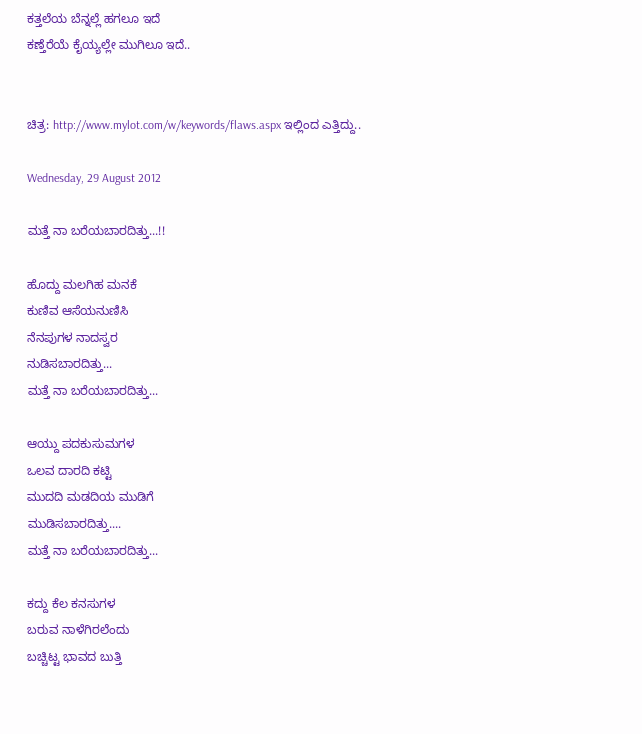ಕತ್ತಲೆಯ ಬೆನ್ನಲ್ಲೆ ಹಗಲೂ ಇದೆ
ಕಣ್ತೆರೆಯೆ ಕೈಯ್ಯಲ್ಲೇ ಮುಗಿಲೂ ಇದೆ..


ಚಿತ್ರ: http://www.mylot.com/w/keywords/flaws.aspx ಇಲ್ಲಿಂದ ಎತ್ತಿದ್ದು..

Wednesday, 29 August 2012

ಮತ್ತೆ ನಾ ಬರೆಯಬಾರದಿತ್ತು...!!

ಹೊದ್ದು ಮಲಗಿಹ ಮನಕೆ
ಕುಣಿವ ಆಸೆಯನುಣಿಸಿ
ನೆನಪುಗಳ ನಾದಸ್ವರ
ನುಡಿಸಬಾರದಿತ್ತು...
ಮತ್ತೆ ನಾ ಬರೆಯಬಾರದಿತ್ತು...

ಆಯ್ದು ಪದಕುಸುಮಗಳ
ಒಲವ ದಾರದಿ ಕಟ್ಟಿ
ಮುದದಿ ಮಡದಿಯ ಮುಡಿಗೆ
ಮುಡಿಸಬಾರದಿತ್ತು....
ಮತ್ತೆ ನಾ ಬರೆಯಬಾರದಿತ್ತು...

ಕದ್ದು ಕೆಲ ಕನಸುಗಳ
ಬರುವ ನಾಳೆಗಿರಲೆಂದು
ಬಚ್ಚಿಟ್ಟ ಭಾವದ ಬುತ್ತಿ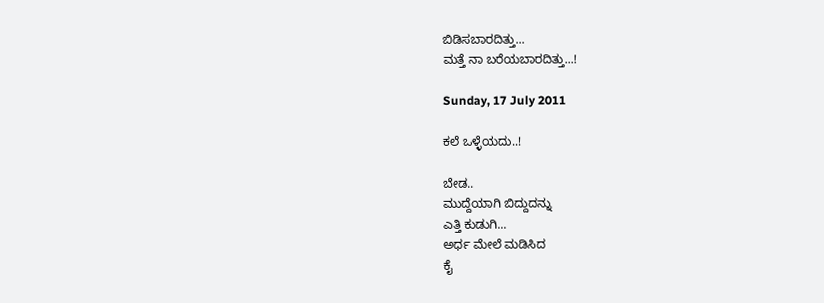ಬಿಡಿಸಬಾರದಿತ್ತು...
ಮತ್ತೆ ನಾ ಬರೆಯಬಾರದಿತ್ತು...!

Sunday, 17 July 2011

ಕಲೆ ಒಳ್ಳೆಯದು..!

ಬೇಡ..
ಮುದ್ದೆಯಾಗಿ ಬಿದ್ದುದನ್ನು
ಎತ್ತಿ ಕುಡುಗಿ...
ಅರ್ಧ ಮೇಲೆ ಮಡಿಸಿದ
ಕೈ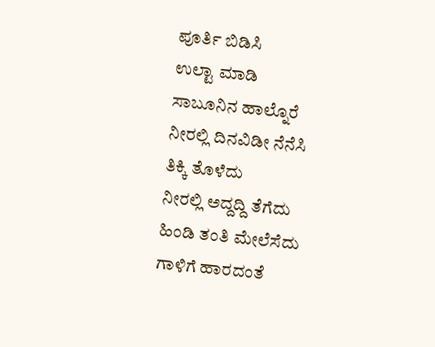ಪೂರ್ತಿ ಬಿಡಿಸಿ
ಉಲ್ಟಾ ಮಾಡಿ
ಸಾಬೂನಿನ ಹಾಲ್ನೊರೆ
ನೀರಲ್ಲಿ ದಿನವಿಡೀ ನೆನೆಸಿ
ತಿಕ್ಕಿ ತೊಳೆದು
ನೀರಲ್ಲಿ ಅದ್ದದ್ದಿ ತೆಗೆದು
ಹಿಂಡಿ ತಂತಿ ಮೇಲೆಸೆದು
ಗಾಳಿಗೆ ಹಾರದಂತೆ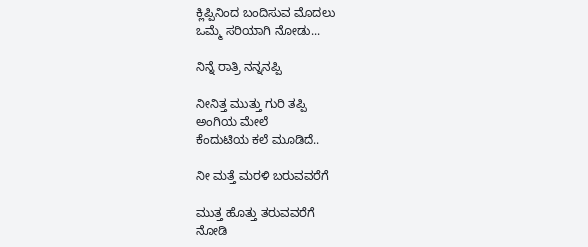ಕ್ಲಿಪ್ಪಿನಿಂದ ಬಂದಿಸುವ ಮೊದಲು
ಒಮ್ಮೆ ಸರಿಯಾಗಿ ನೋಡು...

ನಿನ್ನೆ ರಾತ್ರಿ ನನ್ನನಪ್ಪಿ

ನೀನಿತ್ತ ಮುತ್ತು ಗುರಿ ತಪ್ಪಿ
ಅಂಗಿಯ ಮೇಲೆ
ಕೆಂದುಟಿಯ ಕಲೆ ಮೂಡಿದೆ..

ನೀ ಮತ್ತೆ ಮರಳಿ ಬರುವವರೆಗೆ

ಮುತ್ತ ಹೊತ್ತು ತರುವವರೆಗೆ
ನೋಡಿ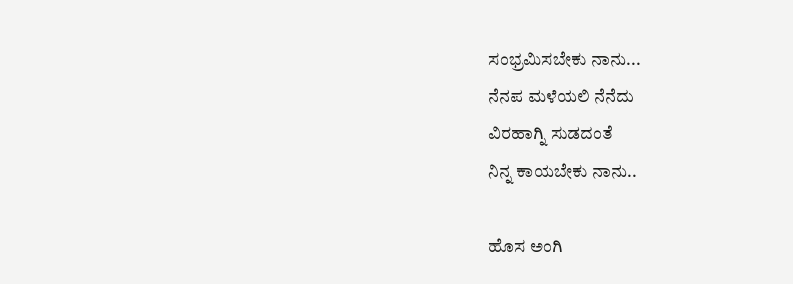ಸಂಭ್ರಮಿಸಬೇಕು ನಾನು...
ನೆನಪ ಮಳೆಯಲಿ ನೆನೆದು
ವಿರಹಾಗ್ನಿ ಸುಡದಂತೆ
ನಿನ್ನ ಕಾಯಬೇಕು ನಾನು..

ಹೊಸ ಅಂಗಿ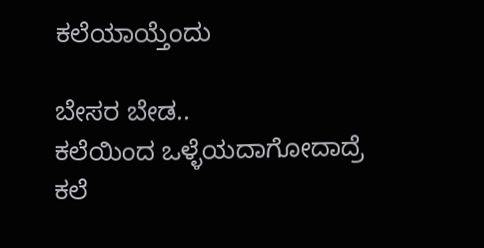ಕಲೆಯಾಯ್ತೆಂದು

ಬೇಸರ ಬೇಡ..
ಕಲೆಯಿಂದ ಒಳ್ಳೆಯದಾಗೋದಾದ್ರೆ
ಕಲೆ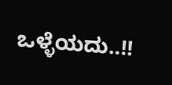ಒಳ್ಳೆಯದು..!!